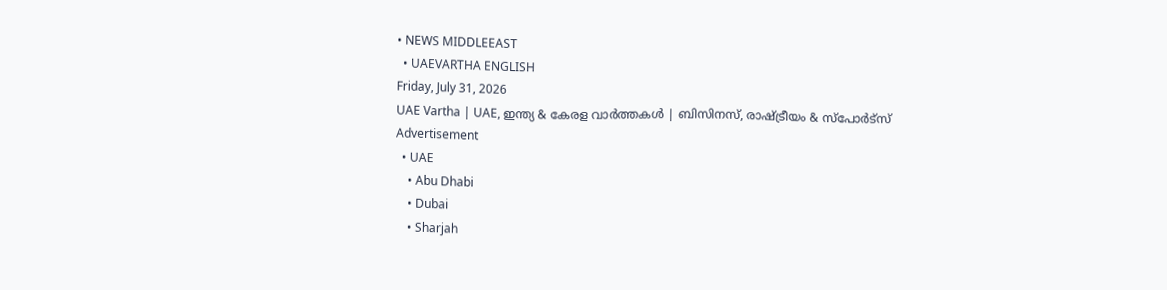• NEWS MIDDLEEAST
  • UAEVARTHA ENGLISH
Friday, July 31, 2026
UAE Vartha | UAE, ഇന്ത്യ & കേരള വാർത്തകൾ | ബിസിനസ്, രാഷ്ട്രീയം & സ്പോർട്സ്
Advertisement
  • UAE
    • Abu Dhabi
    • Dubai
    • Sharjah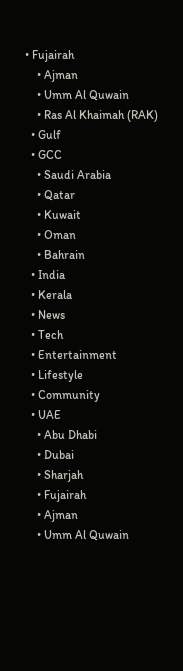• Fujairah
    • Ajman
    • Umm Al Quwain
    • Ras Al Khaimah (RAK)
  • Gulf
  • GCC
    • Saudi Arabia
    • Qatar
    • Kuwait
    • Oman
    • Bahrain
  • India
  • Kerala
  • News
  • Tech
  • Entertainment
  • Lifestyle
  • Community
  • UAE
    • Abu Dhabi
    • Dubai
    • Sharjah
    • Fujairah
    • Ajman
    • Umm Al Quwain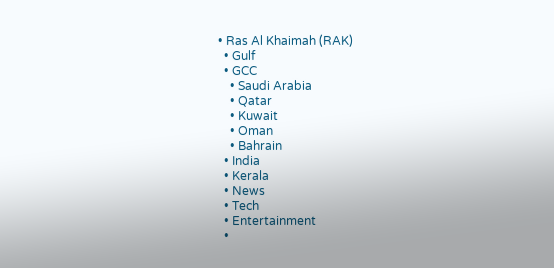• Ras Al Khaimah (RAK)
  • Gulf
  • GCC
    • Saudi Arabia
    • Qatar
    • Kuwait
    • Oman
    • Bahrain
  • India
  • Kerala
  • News
  • Tech
  • Entertainment
  •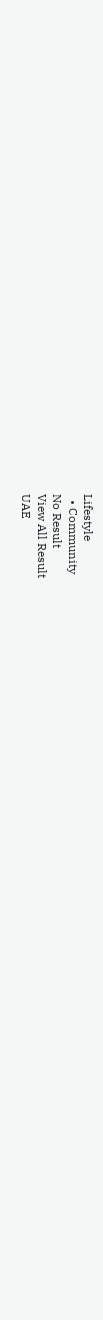Lifestyle
  • Community
No Result
View All Result
UAE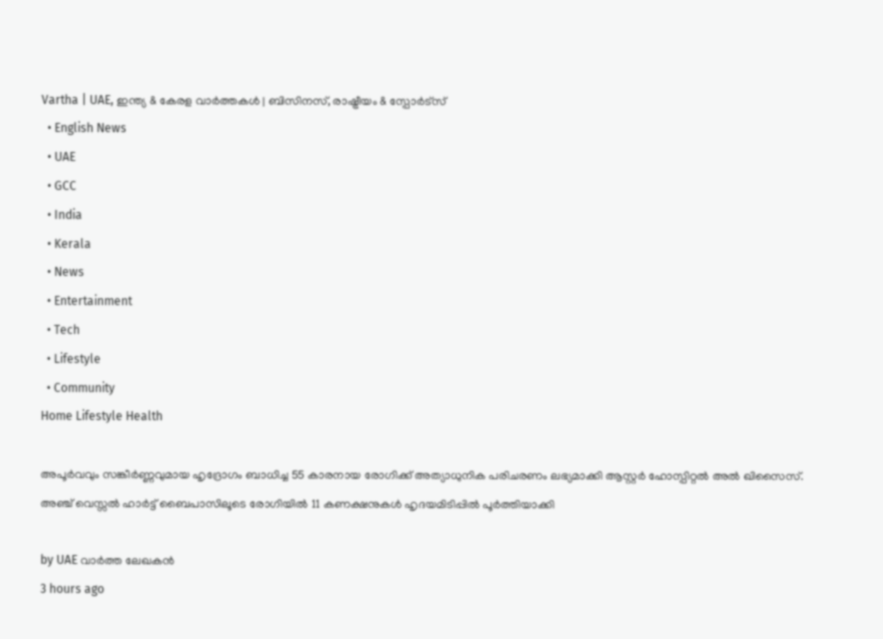Vartha | UAE, ഇന്ത്യ & കേരള വാർത്തകൾ | ബിസിനസ്, രാഷ്ട്രീയം & സ്പോർട്സ്
  • English News
  • UAE
  • GCC
  • India
  • Kerala
  • News
  • Entertainment
  • Tech
  • Lifestyle
  • Community
Home Lifestyle Health

അപൂർവവും സങ്കീർണ്ണവുമായ ഹൃദ്രോഗം ബാധിച്ച 55 കാരനായ രോഗിക്ക് അത്യാധുനിക പരിചരണം ലഭ്യമാക്കി ആസ്റ്റർ ഹോസ്പിറ്റൽ അൽ ഖിസൈസ്. അഞ്ച് വെസ്സൽ ഹാർട്ട് ബൈപാസിലൂടെ രോഗിയിൽ 11 കണക്ഷനുകൾ ഹൃദയമിടിപ്പിൽ പൂർത്തിയാക്കി

by UAE വാർത്ത ലേഖകൻ
3 hours ago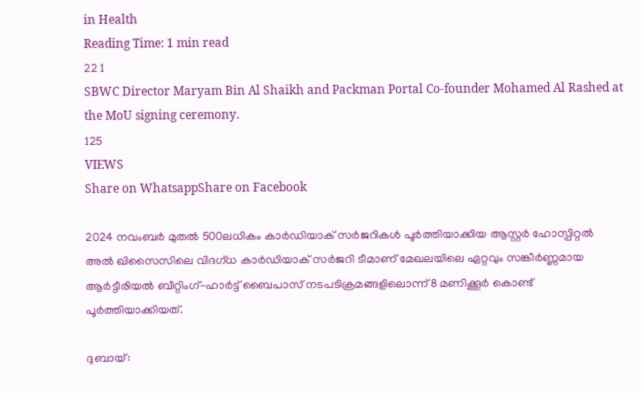in Health
Reading Time: 1 min read
22 1
SBWC Director Maryam Bin Al Shaikh and Packman Portal Co-founder Mohamed Al Rashed at the MoU signing ceremony.
125
VIEWS
Share on WhatsappShare on Facebook

2024 നവംബർ മുതൽ 500ലധികം കാർഡിയാക് സർജറികൾ പൂർത്തിയാക്കിയ ആസ്റ്റർ ഹോസ്പിറ്റൽ അൽ ഖിസൈസിലെ വിദഗ്ധ കാർഡിയാക് സർജറി ടീമാണ് മേഖലയിലെ ഏറ്റവും സങ്കീർണ്ണമായ ആർട്ടീരിയൽ ബീറ്റിംഗ്-ഹാർട്ട് ബൈപാസ് നടപടിക്രമങ്ങളിലൊന്ന് 8 മണിക്കൂർ കൊണ്ട് പൂർത്തിയാക്കിയത്.

ദുബായ്: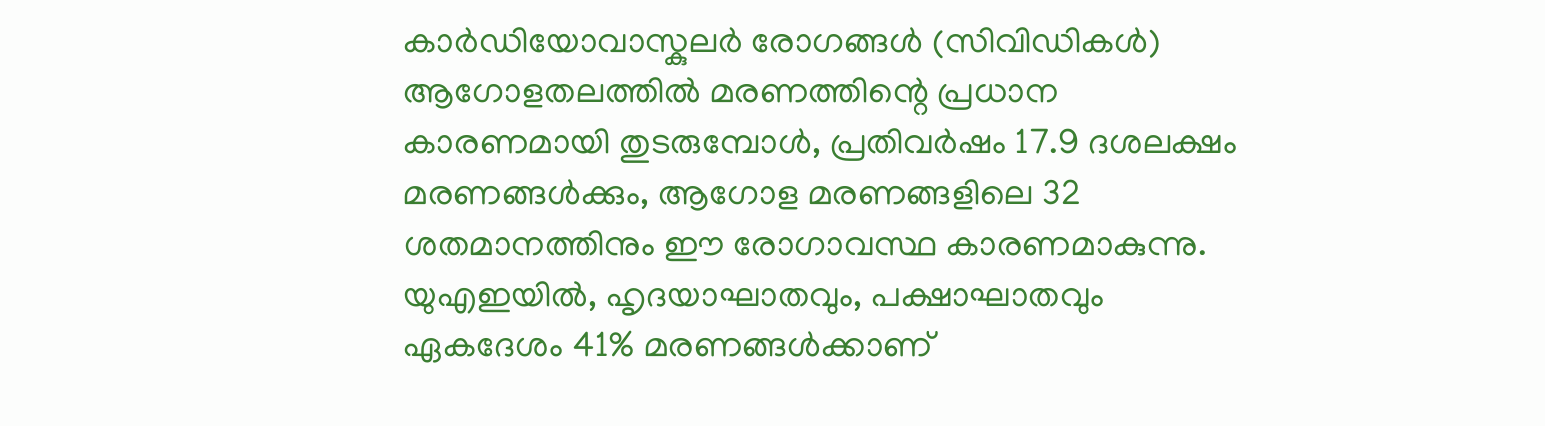കാർഡിയോവാസ്കുലർ രോഗങ്ങൾ (സിവിഡികൾ) ആഗോളതലത്തിൽ മരണത്തിന്റെ പ്രധാന കാരണമായി തുടരുമ്പോൾ, പ്രതിവർഷം 17.9 ദശലക്ഷം മരണങ്ങൾക്കും, ആഗോള മരണങ്ങളിലെ 32 ശതമാനത്തിനും ഈ രോഗാവസ്ഥ കാരണമാകുന്നു. യുഎഇയിൽ, ഹൃദയാഘാതവും, പക്ഷാഘാതവും ഏകദേശം 41% മരണങ്ങൾക്കാണ്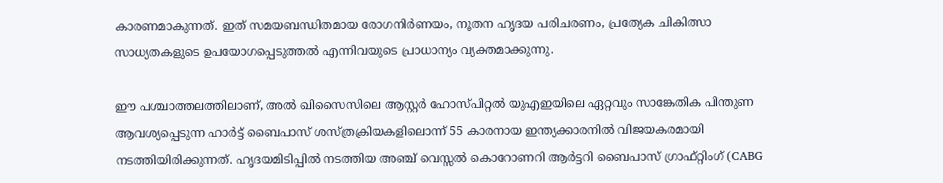കാരണമാകുന്നത്. ഇത് സമയബന്ധിതമായ രോഗനിർണയം, നൂതന ഹൃദയ പരിചരണം, പ്രത്യേക ചികിത്സാ സാധ്യതകളുടെ ഉപയോഗപ്പെടുത്തൽ എന്നിവയുടെ പ്രാധാന്യം വ്യക്തമാക്കുന്നു.

ഈ പശ്ചാത്തലത്തിലാണ്, അൽ ഖിസൈസിലെ ആസ്റ്റർ ഹോസ്പിറ്റൽ യുഎഇയിലെ ഏറ്റവും സാങ്കേതിക പിന്തുണ ആവശ്യപ്പെടുന്ന ഹാർട്ട് ബൈപാസ് ശസ്ത്രക്രിയകളിലൊന്ന് 55 കാരനായ ഇന്ത്യക്കാരനിൽ വിജയകരമായി നടത്തിയിരിക്കുന്നത്. ഹൃദയമിടിപ്പിൽ നടത്തിയ അഞ്ച് വെസ്സൽ കൊറോണറി ആർട്ടറി ബൈപാസ് ഗ്രാഫ്റ്റിംഗ് (CABG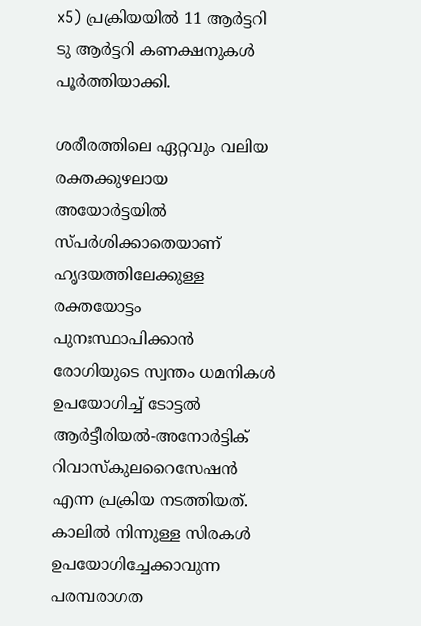x5) പ്രക്രിയയിൽ 11 ആർട്ടറി ടു ആർട്ടറി കണക്ഷനുകൾ പൂർത്തിയാക്കി.

ശരീരത്തിലെ ഏറ്റവും വലിയ രക്തക്കുഴലായ അയോർട്ടയിൽ സ്പർശിക്കാതെയാണ് ഹൃദയത്തിലേക്കുള്ള രക്തയോട്ടം പുനഃസ്ഥാപിക്കാൻ രോഗിയുടെ സ്വന്തം ധമനികൾ ഉപയോഗിച്ച് ടോട്ടൽ ആർട്ടീരിയൽ-അനോർട്ടിക് റിവാസ്കുലറൈസേഷൻ എന്ന പ്രക്രിയ നടത്തിയത്. കാലിൽ നിന്നുള്ള സിരകൾ ഉപയോഗിച്ചേക്കാവുന്ന പരമ്പരാഗത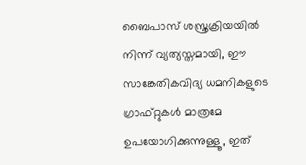ബൈപാസ് ശസ്ത്രക്രിയയിൽ നിന്ന് വ്യത്യസ്തമായി, ഈ സാങ്കേതികവിദ്യ ധമനികളുടെ ഗ്രാഫ്റ്റുകൾ മാത്രമേ ഉപയോഗിക്കുന്നുള്ളൂ, ഇത്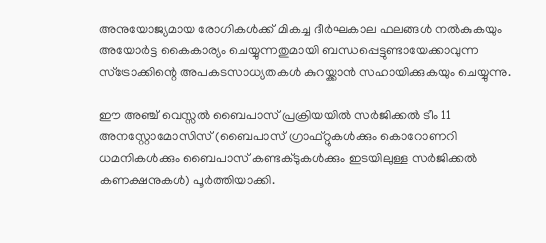അനുയോജ്യമായ രോഗികൾക്ക് മികച്ച ദീർഘകാല ഫലങ്ങൾ നൽകുകയും അയോർട്ട കൈകാര്യം ചെയ്യുന്നതുമായി ബന്ധപ്പെട്ടുണ്ടായേക്കാവുന്ന സ്ട്രോക്കിന്റെ അപകടസാധ്യതകൾ കുറയ്ക്കാൻ സഹായിക്കുകയും ചെയ്യുന്നു.

ഈ അഞ്ച് വെസ്സൽ ബൈപാസ് പ്രക്രിയയിൽ സർജിക്കൽ ടീം 11 അനസ്റ്റോമോസിസ് (ബൈപാസ് ഗ്രാഫ്റ്റുകൾക്കും കൊറോണറി ധമനികൾക്കും ബൈപാസ് കണ്ടക്ടുകൾക്കും ഇടയിലുള്ള സർജിക്കൽ കണക്ഷനുകൾ) പൂർത്തിയാക്കി.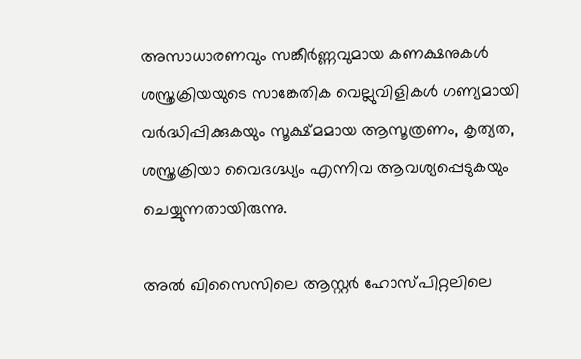അസാധാരണവും സങ്കീർണ്ണവുമായ കണക്ഷനുകൾ ശസ്ത്രക്രിയയുടെ സാങ്കേതിക വെല്ലുവിളികൾ ഗണ്യമായി വർദ്ധിപ്പിക്കുകയും സൂക്ഷ്മമായ ആസൂത്രണം, കൃത്യത, ശസ്ത്രക്രിയാ വൈദഗ്ദ്ധ്യം എന്നിവ ആവശ്യപ്പെടുകയും ചെയ്യുന്നതായിരുന്നു.

അൽ ഖിസൈസിലെ ആസ്റ്റർ ഹോസ്പിറ്റലിലെ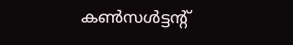കൺസൾട്ടന്റ്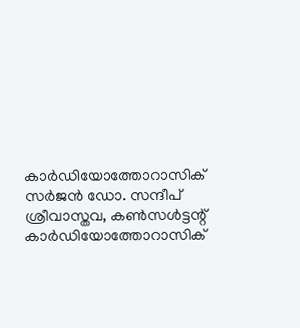കാർഡിയോത്തോറാസിക് സർജൻ ഡോ. സന്ദീപ് ശ്രീവാസ്തവ, കൺസൾട്ടന്റ് കാർഡിയോത്തോറാസിക്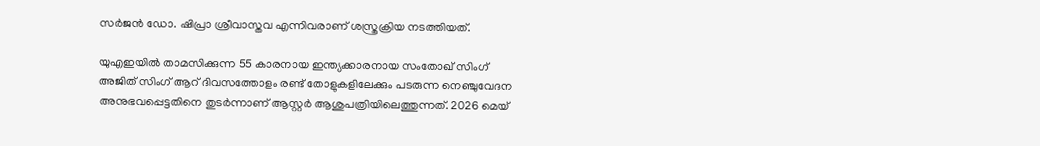സർജൻ ഡോ. ഷിപ്രാ ശ്രീവാസ്തവ എന്നിവരാണ് ശസ്ത്രക്രിയ നടത്തിയത്.

യുഎഇയിൽ താമസിക്കുന്ന 55 കാരനായ ഇന്ത്യക്കാരനായ സംതോഖ് സിംഗ് അജിത് സിംഗ് ആറ് ദിവസത്തോളം രണ്ട് തോളുകളിലേക്കും പടരുന്ന നെഞ്ചുവേദന അനുഭവപ്പെട്ടതിനെ തുടർന്നാണ് ആസ്റ്റർ ആശുപത്രിയിലെത്തുന്നത്. 2026 മെയ്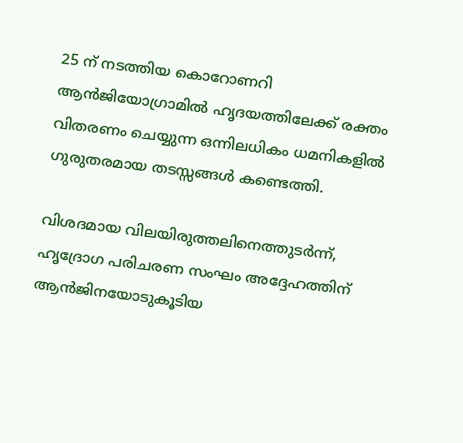25 ന് നടത്തിയ കൊറോണറി ആൻജിയോഗ്രാമിൽ ഹൃദയത്തിലേക്ക് രക്തം വിതരണം ചെയ്യുന്ന ഒന്നിലധികം ധമനികളിൽ ഗുരുതരമായ തടസ്സങ്ങൾ കണ്ടെത്തി.

വിശദമായ വിലയിരുത്തലിനെത്തുടർന്ന്, ഹൃദ്രോഗ പരിചരണ സംഘം അദ്ദേഹത്തിന് ആൻജിനയോടുകൂടിയ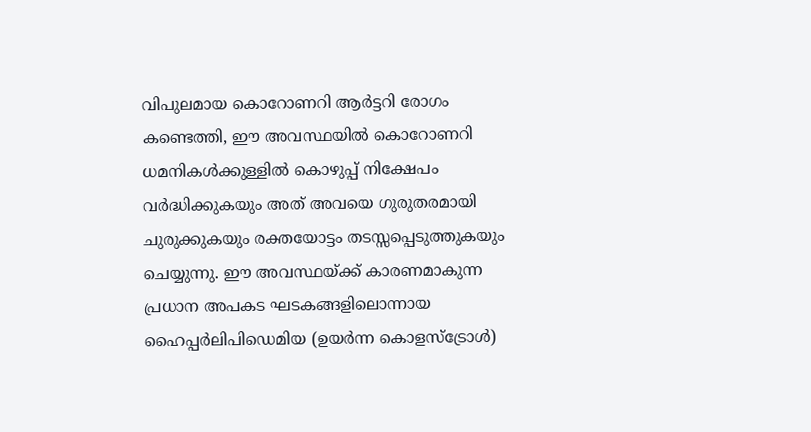വിപുലമായ കൊറോണറി ആർട്ടറി രോഗം കണ്ടെത്തി, ഈ അവസ്ഥയിൽ കൊറോണറി ധമനികൾക്കുള്ളിൽ കൊഴുപ്പ് നിക്ഷേപം വർദ്ധിക്കുകയും അത് അവയെ ഗുരുതരമായി ചുരുക്കുകയും രക്തയോട്ടം തടസ്സപ്പെടുത്തുകയും ചെയ്യുന്നു. ഈ അവസ്ഥയ്ക്ക് കാരണമാകുന്ന പ്രധാന അപകട ഘടകങ്ങളിലൊന്നായ ഹൈപ്പർലിപിഡെമിയ (ഉയർന്ന കൊളസ്ട്രോൾ)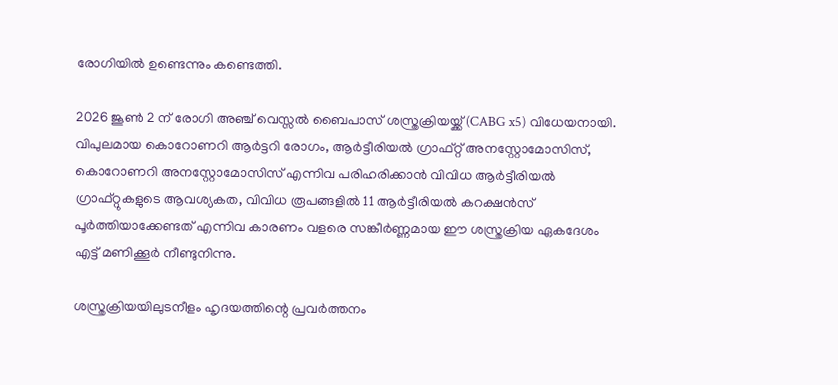രോഗിയിൽ ഉണ്ടെന്നും കണ്ടെത്തി.

2026 ജൂൺ 2 ന് രോഗി അഞ്ച് വെസ്സൽ ബൈപാസ് ശസ്ത്രക്രിയയ്ക്ക് (CABG x5) വിധേയനായി. വിപുലമായ കൊറോണറി ആർട്ടറി രോഗം, ആർട്ടീരിയൽ ഗ്രാഫ്റ്റ് അനസ്റ്റോമോസിസ്, കൊറോണറി അനസ്റ്റോമോസിസ് എന്നിവ പരിഹരിക്കാൻ വിവിധ ആർട്ടീരിയൽ ഗ്രാഫ്റ്റുകളുടെ ആവശ്യകത, വിവിധ രൂപങ്ങളിൽ 11 ആർട്ടീരിയൽ കറക്ഷൻസ് പൂർത്തിയാക്കേണ്ടത് എന്നിവ കാരണം വളരെ സങ്കീർണ്ണമായ ഈ ശസ്ത്രക്രിയ ഏകദേശം എട്ട് മണിക്കൂർ നീണ്ടുനിന്നു.

ശസ്ത്രക്രിയയിലുടനീളം ഹൃദയത്തിന്റെ പ്രവർത്തനം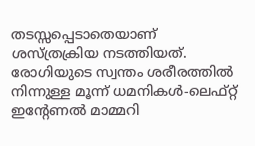തടസ്സപ്പെടാതെയാണ് ശസ്ത്രക്രിയ നടത്തിയത്. രോഗിയുടെ സ്വന്തം ശരീരത്തിൽ നിന്നുള്ള മൂന്ന് ധമനികൾ-ലെഫ്റ്റ് ഇന്റേണൽ മാമ്മറി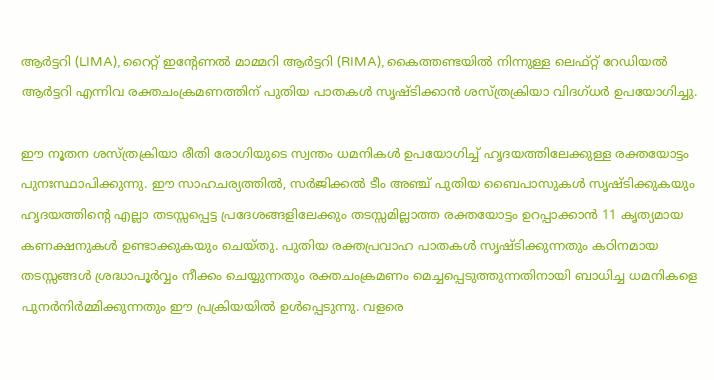ആർട്ടറി (LIMA), റൈറ്റ് ഇന്റേണൽ മാമ്മറി ആർട്ടറി (RIMA), കൈത്തണ്ടയിൽ നിന്നുള്ള ലെഫ്റ്റ് റേഡിയൽ ആർട്ടറി എന്നിവ രക്തചംക്രമണത്തിന് പുതിയ പാതകൾ സൃഷ്ടിക്കാൻ ശസ്ത്രക്രിയാ വിദഗ്ധർ ഉപയോഗിച്ചു.

ഈ നൂതന ശസ്ത്രക്രിയാ രീതി രോഗിയുടെ സ്വന്തം ധമനികൾ ഉപയോഗിച്ച് ഹൃദയത്തിലേക്കുള്ള രക്തയോട്ടം പുനഃസ്ഥാപിക്കുന്നു. ഈ സാഹചര്യത്തിൽ, സർജിക്കൽ ടീം അഞ്ച് പുതിയ ബൈപാസുകൾ സൃഷ്ടിക്കുകയും ഹൃദയത്തിന്റെ എല്ലാ തടസ്സപ്പെട്ട പ്രദേശങ്ങളിലേക്കും തടസ്സമില്ലാത്ത രക്തയോട്ടം ഉറപ്പാക്കാൻ 11 കൃത്യമായ കണക്ഷനുകൾ ഉണ്ടാക്കുകയും ചെയ്തു. പുതിയ രക്തപ്രവാഹ പാതകൾ സൃഷ്ടിക്കുന്നതും കഠിനമായ തടസ്സങ്ങൾ ശ്രദ്ധാപൂർവ്വം നീക്കം ചെയ്യുന്നതും രക്തചംക്രമണം മെച്ചപ്പെടുത്തുന്നതിനായി ബാധിച്ച ധമനികളെ പുനർനിർമ്മിക്കുന്നതും ഈ പ്രക്രിയയിൽ ഉൾപ്പെടുന്നു. വളരെ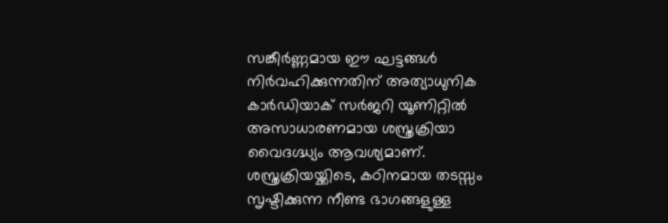സങ്കീർണ്ണമായ ഈ ഘട്ടങ്ങൾ നിർവഹിക്കുന്നതിന് അത്യാധുനിക കാർഡിയാക് സർജറി യൂണിറ്റിൽ അസാധാരണമായ ശസ്ത്രക്രിയാ വൈദഗ്ദ്ധ്യം ആവശ്യമാണ്.
ശസ്ത്രക്രിയയ്ക്കിടെ, കഠിനമായ തടസ്സം സൃഷ്ടിക്കുന്ന നീണ്ട ഭാഗങ്ങളുള്ള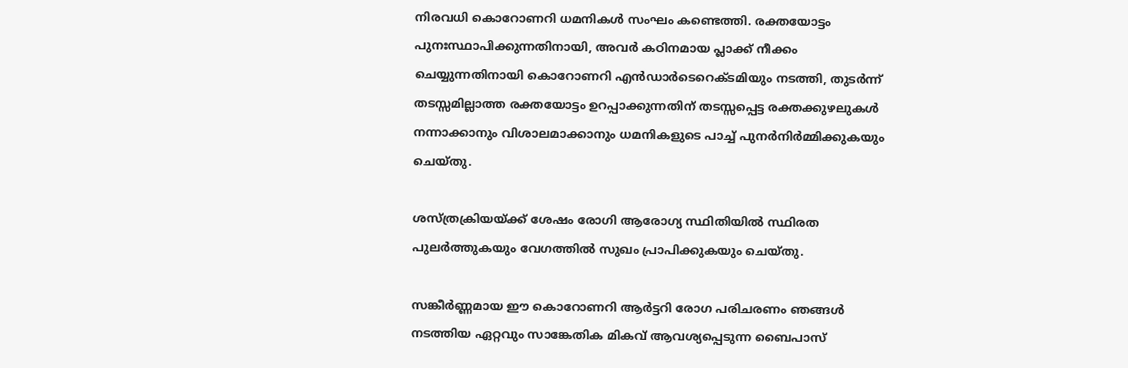നിരവധി കൊറോണറി ധമനികൾ സംഘം കണ്ടെത്തി. രക്തയോട്ടം പുനഃസ്ഥാപിക്കുന്നതിനായി, അവർ കഠിനമായ പ്ലാക്ക് നീക്കം ചെയ്യുന്നതിനായി കൊറോണറി എൻഡാർടെറെക്ടമിയും നടത്തി, തുടർന്ന് തടസ്സമില്ലാത്ത രക്തയോട്ടം ഉറപ്പാക്കുന്നതിന് തടസ്സപ്പെട്ട രക്തക്കുഴലുകൾ നന്നാക്കാനും വിശാലമാക്കാനും ധമനികളുടെ പാച്ച് പുനർനിർമ്മിക്കുകയും ചെയ്തു.

ശസ്ത്രക്രിയയ്ക്ക് ശേഷം രോഗി ആരോഗ്യ സ്ഥിതിയിൽ സ്ഥിരത പുലർത്തുകയും വേഗത്തിൽ സുഖം പ്രാപിക്കുകയും ചെയ്തു.

സങ്കീർണ്ണമായ ഈ കൊറോണറി ആർട്ടറി രോഗ പരിചരണം ഞങ്ങൾ നടത്തിയ ഏറ്റവും സാങ്കേതിക മികവ് ആവശ്യപ്പെടുന്ന ബൈപാസ്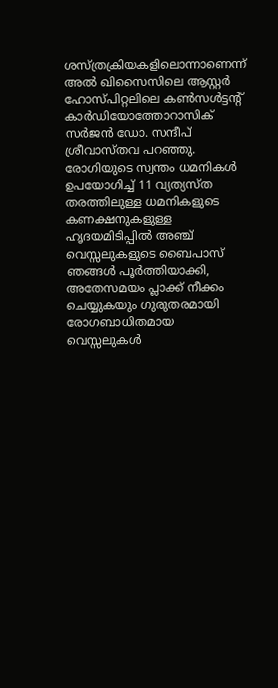ശസ്ത്രക്രിയകളിലൊന്നാണെന്ന് അൽ ഖിസൈസിലെ ആസ്റ്റർ ഹോസ്പിറ്റലിലെ കൺസൾട്ടന്റ് കാർഡിയോത്തോറാസിക് സർജൻ ഡോ. സന്ദീപ് ശ്രീവാസ്തവ പറഞ്ഞു. രോഗിയുടെ സ്വന്തം ധമനികൾ ഉപയോഗിച്ച് 11 വ്യത്യസ്ത തരത്തിലുള്ള ധമനികളുടെ കണക്ഷനുകളുള്ള ഹൃദയമിടിപ്പിൽ അഞ്ച് വെസ്സലുകളുടെ ബൈപാസ് ഞങ്ങൾ പൂർത്തിയാക്കി, അതേസമയം പ്ലാക്ക് നീക്കം ചെയ്യുകയും ഗുരുതരമായി രോഗബാധിതമായ വെസ്സലുകൾ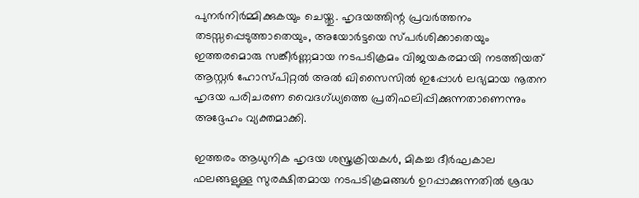പുനർനിർമ്മിക്കുകയും ചെയ്തു. ഹൃദയത്തിന്റ പ്രവർത്തനം തടസ്സപ്പെടുത്താതെയും, അയോർട്ടയെ സ്പർശിക്കാതെയും ഇത്തരമൊരു സങ്കീർണ്ണമായ നടപടിക്രമം വിജയകരമായി നടത്തിയത് ആസ്റ്റർ ഹോസ്പിറ്റൽ അൽ ഖിസൈസിൽ ഇപ്പോൾ ലഭ്യമായ നൂതന ഹൃദയ പരിചരണ വൈദഗ്ധ്യത്തെ പ്രതിഫലിപ്പിക്കുന്നതാണെന്നും അദ്ദേഹം വ്യക്തമാക്കി.

ഇത്തരം ആധുനിക ഹൃദയ ശസ്ത്രക്രിയകൾ, മികച്ച ദീർഘകാല ഫലങ്ങളുള്ള സുരക്ഷിതമായ നടപടിക്രമങ്ങൾ ഉറപ്പാക്കുന്നതിൽ ശ്രദ്ധ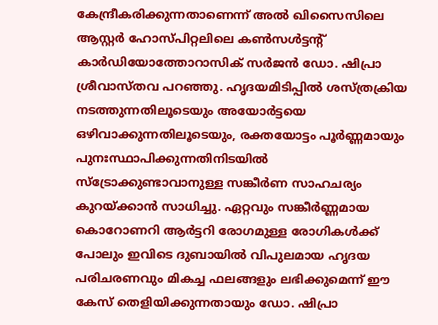കേന്ദ്രീകരിക്കുന്നതാണെന്ന് അൽ ഖിസൈസിലെ ആസ്റ്റർ ഹോസ്പിറ്റലിലെ കൺസൾട്ടന്റ് കാർഡിയോത്തോറാസിക് സർജൻ ഡോ. ഷിപ്രാ ശ്രീവാസ്തവ പറഞ്ഞു. ഹൃദയമിടിപ്പിൽ ശസ്ത്രക്രിയ നടത്തുന്നതിലൂടെയും അയോർട്ടയെ ഒഴിവാക്കുന്നതിലൂടെയും, രക്തയോട്ടം പൂർണ്ണമായും പുനഃസ്ഥാപിക്കുന്നതിനിടയിൽ സ്ട്രോക്കുണ്ടാവാനുള്ള സങ്കീർണ സാഹചര്യം കുറയ്ക്കാൻ സാധിച്ചു. ഏറ്റവും സങ്കീർണ്ണമായ കൊറോണറി ആർട്ടറി രോഗമുള്ള രോഗികൾക്ക് പോലും ഇവിടെ ദുബായിൽ വിപുലമായ ഹൃദയ പരിചരണവും മികച്ച ഫലങ്ങളും ലഭിക്കുമെന്ന് ഈ കേസ് തെളിയിക്കുന്നതായും ഡോ. ഷിപ്രാ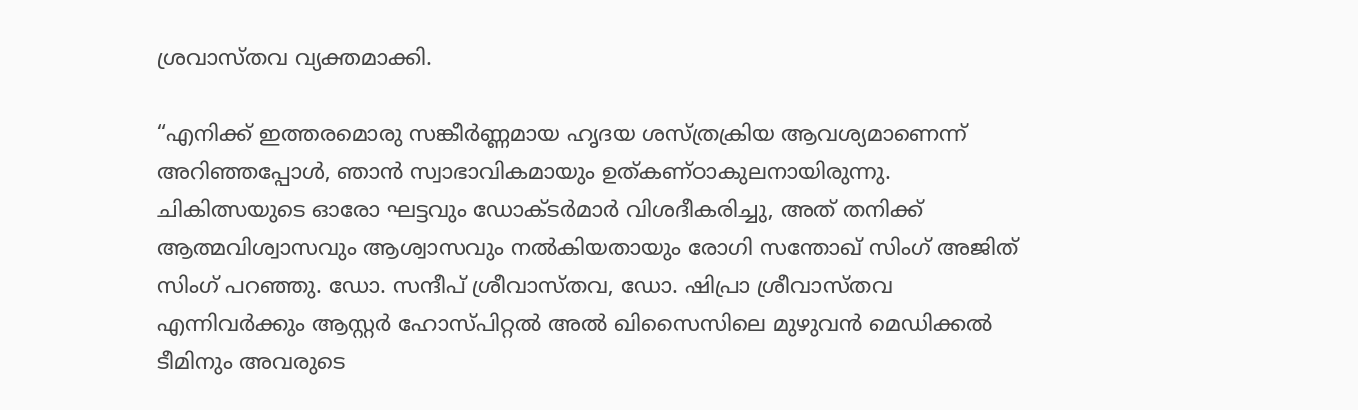ശ്രവാസ്തവ വ്യക്തമാക്കി.

“എനിക്ക് ഇത്തരമൊരു സങ്കീർണ്ണമായ ഹൃദയ ശസ്ത്രക്രിയ ആവശ്യമാണെന്ന് അറിഞ്ഞപ്പോൾ, ഞാൻ സ്വാഭാവികമായും ഉത്കണ്ഠാകുലനായിരുന്നു. ചികിത്സയുടെ ഓരോ ഘട്ടവും ഡോക്ടർമാർ വിശദീകരിച്ചു, അത് തനിക്ക് ആത്മവിശ്വാസവും ആശ്വാസവും നൽകിയതായും രോഗി സന്തോഖ് സിംഗ് അജിത് സിംഗ് പറഞ്ഞു. ഡോ. സന്ദീപ് ശ്രീവാസ്തവ, ഡോ. ഷിപ്രാ ശ്രീവാസ്തവ എന്നിവർക്കും ആസ്റ്റർ ഹോസ്പിറ്റൽ അൽ ഖിസൈസിലെ മുഴുവൻ മെഡിക്കൽ ടീമിനും അവരുടെ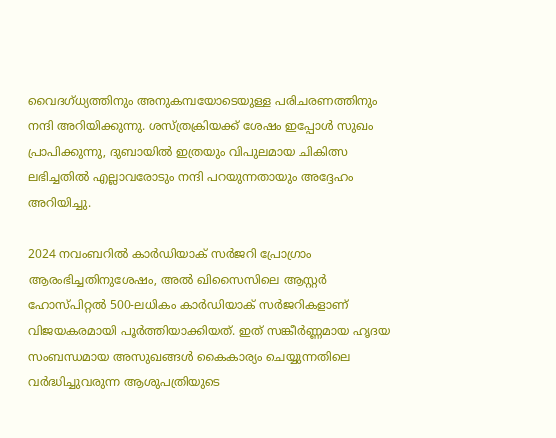വൈദഗ്ധ്യത്തിനും അനുകമ്പയോടെയുള്ള പരിചരണത്തിനും നന്ദി അറിയിക്കുന്നു. ശസ്ത്രക്രിയക്ക് ശേഷം ഇപ്പോൾ സുഖം പ്രാപിക്കുന്നു, ദുബായിൽ ഇത്രയും വിപുലമായ ചികിത്സ ലഭിച്ചതിൽ എല്ലാവരോടും നന്ദി പറയുന്നതായും അദ്ദേഹം അറിയിച്ചു.

2024 നവംബറിൽ കാർഡിയാക് സർജറി പ്രോഗ്രാം ആരംഭിച്ചതിനുശേഷം, അൽ ഖിസൈസിലെ ആസ്റ്റർ ഹോസ്പിറ്റൽ 500-ലധികം കാർഡിയാക് സർജറികളാണ് വിജയകരമായി പൂർത്തിയാക്കിയത്. ഇത് സങ്കീർണ്ണമായ ഹൃദയ സംബന്ധമായ അസുഖങ്ങൾ കൈകാര്യം ചെയ്യുന്നതിലെ വർദ്ധിച്ചുവരുന്ന ആശുപത്രിയുടെ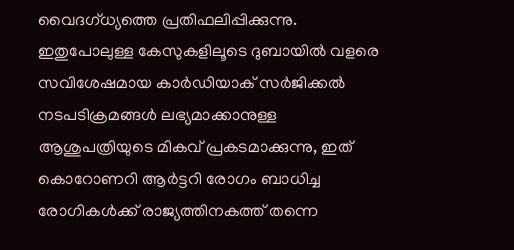വൈദഗ്ധ്യത്തെ പ്രതിഫലിപ്പിക്കുന്നു. ഇതുപോലുള്ള കേസുകളിലൂടെ ദുബായിൽ വളരെ സവിശേഷമായ കാർഡിയാക് സർജിക്കൽ നടപടിക്രമങ്ങൾ ലഭ്യമാക്കാനുള്ള ആശുപത്രിയുടെ മികവ് പ്രകടമാക്കുന്നു, ഇത് കൊറോണറി ആർട്ടറി രോഗം ബാധിച്ച രോഗികൾക്ക് രാജ്യത്തിനകത്ത് തന്നെ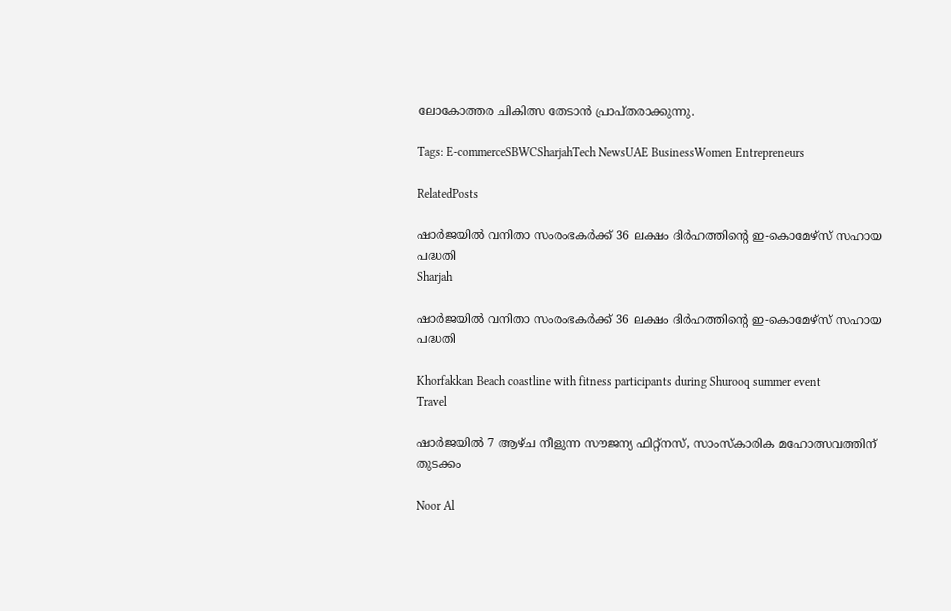ലോകോത്തര ചികിത്സ തേടാൻ പ്രാപ്തരാക്കുന്നു.

Tags: E-commerceSBWCSharjahTech NewsUAE BusinessWomen Entrepreneurs

RelatedPosts

ഷാർജയിൽ വനിതാ സംരംഭകർക്ക് 36 ലക്ഷം ദിർഹത്തിന്റെ ഇ-കൊമേഴ്സ് സഹായ പദ്ധതി
Sharjah

ഷാർജയിൽ വനിതാ സംരംഭകർക്ക് 36 ലക്ഷം ദിർഹത്തിന്റെ ഇ-കൊമേഴ്സ് സഹായ പദ്ധതി

Khorfakkan Beach coastline with fitness participants during Shurooq summer event
Travel

ഷാർജയിൽ 7 ആഴ്ച നീളുന്ന സൗജന്യ ഫിറ്റ്‌നസ്, സാംസ്കാരിക മഹോത്സവത്തിന് തുടക്കം

Noor Al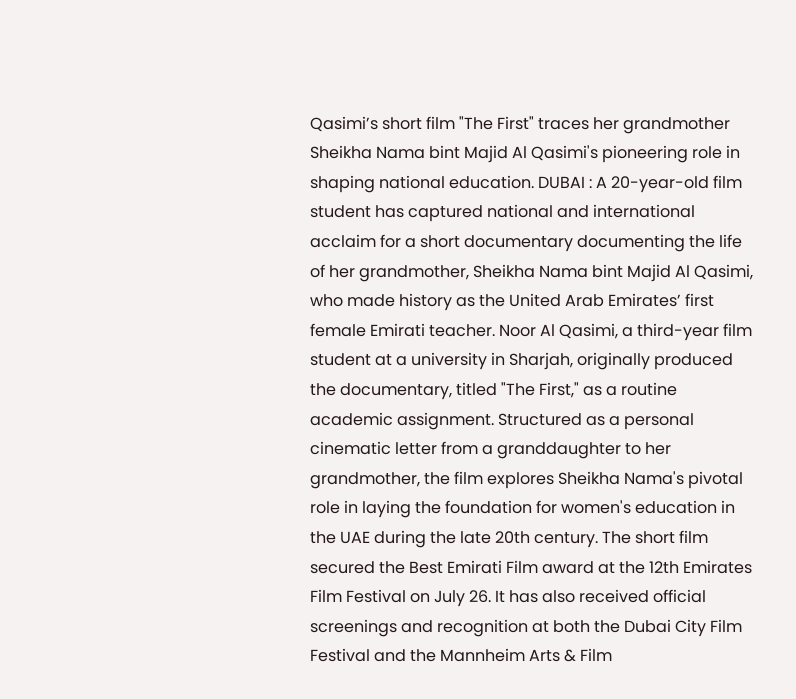Qasimi’s short film "The First" traces her grandmother Sheikha Nama bint Majid Al Qasimi's pioneering role in shaping national education. DUBAI : A 20-year-old film student has captured national and international acclaim for a short documentary documenting the life of her grandmother, Sheikha Nama bint Majid Al Qasimi, who made history as the United Arab Emirates’ first female Emirati teacher. Noor Al Qasimi, a third-year film student at a university in Sharjah, originally produced the documentary, titled "The First," as a routine academic assignment. Structured as a personal cinematic letter from a granddaughter to her grandmother, the film explores Sheikha Nama's pivotal role in laying the foundation for women's education in the UAE during the late 20th century. The short film secured the Best Emirati Film award at the 12th Emirates Film Festival on July 26. It has also received official screenings and recognition at both the Dubai City Film Festival and the Mannheim Arts & Film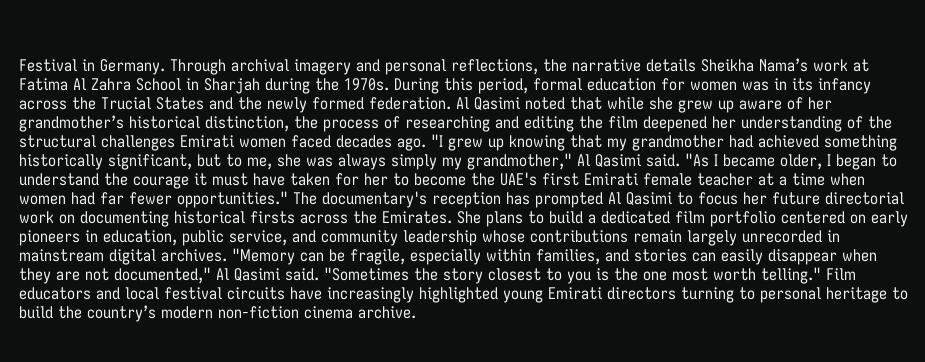Festival in Germany. Through archival imagery and personal reflections, the narrative details Sheikha Nama’s work at Fatima Al Zahra School in Sharjah during the 1970s. During this period, formal education for women was in its infancy across the Trucial States and the newly formed federation. Al Qasimi noted that while she grew up aware of her grandmother’s historical distinction, the process of researching and editing the film deepened her understanding of the structural challenges Emirati women faced decades ago. "I grew up knowing that my grandmother had achieved something historically significant, but to me, she was always simply my grandmother," Al Qasimi said. "As I became older, I began to understand the courage it must have taken for her to become the UAE's first Emirati female teacher at a time when women had far fewer opportunities." The documentary's reception has prompted Al Qasimi to focus her future directorial work on documenting historical firsts across the Emirates. She plans to build a dedicated film portfolio centered on early pioneers in education, public service, and community leadership whose contributions remain largely unrecorded in mainstream digital archives. "Memory can be fragile, especially within families, and stories can easily disappear when they are not documented," Al Qasimi said. "Sometimes the story closest to you is the one most worth telling." Film educators and local festival circuits have increasingly highlighted young Emirati directors turning to personal heritage to build the country’s modern non-fiction cinema archive.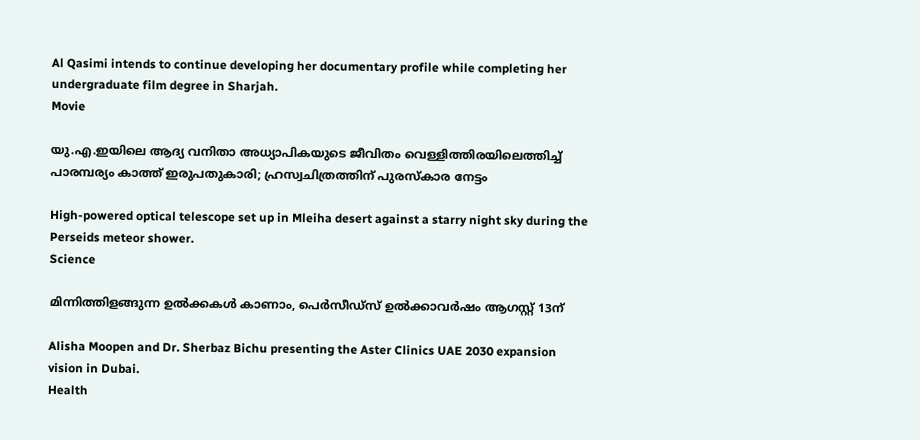Al Qasimi intends to continue developing her documentary profile while completing her undergraduate film degree in Sharjah.
Movie

യു.എ.ഇയിലെ ആദ്യ വനിതാ അധ്യാപികയുടെ ജീവിതം വെള്ളിത്തിരയിലെത്തിച്ച് പാരമ്പര്യം കാത്ത് ഇരുപതുകാരി; ഹ്രസ്വചിത്രത്തിന് പുരസ്കാര നേട്ടം

High-powered optical telescope set up in Mleiha desert against a starry night sky during the Perseids meteor shower.
Science

മിന്നിത്തിളങ്ങുന്ന ഉൽക്കകൾ കാണാം, പെർസീഡ്സ് ഉൽക്കാവർഷം ആഗസ്റ്റ് 13ന്

Alisha Moopen and Dr. Sherbaz Bichu presenting the Aster Clinics UAE 2030 expansion vision in Dubai.
Health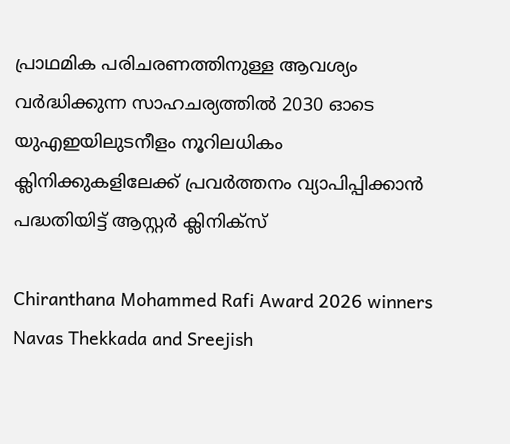പ്രാഥമിക പരിചരണത്തിനുള്ള ആവശ്യം വർദ്ധിക്കുന്ന സാഹചര്യത്തിൽ 2030 ഓടെ യുഎഇയിലുടനീളം നൂറിലധികം ക്ലിനിക്കുകളിലേക്ക് പ്രവർത്തനം വ്യാപിപ്പിക്കാൻ പദ്ധതിയിട്ട് ആസ്റ്റർ ക്ലിനിക്സ്

Chiranthana Mohammed Rafi Award 2026 winners Navas Thekkada and Sreejish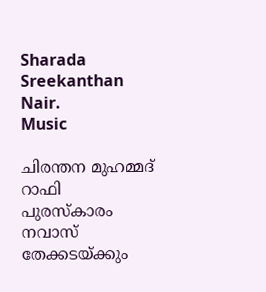Sharada Sreekanthan Nair.
Music

ചിരന്തന മുഹമ്മദ് റാഫി പുരസ്കാരം നവാസ് തേക്കടയ്ക്കും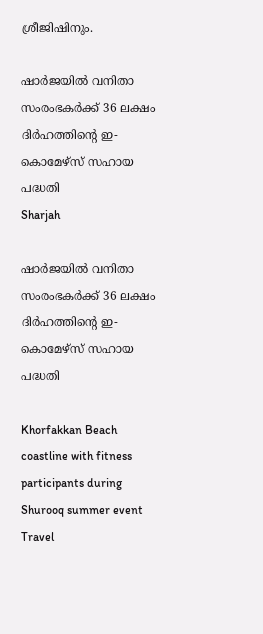ശ്രീജിഷിനും.

ഷാർജയിൽ വനിതാ സംരംഭകർക്ക് 36 ലക്ഷം ദിർഹത്തിന്റെ ഇ-കൊമേഴ്സ് സഹായ പദ്ധതി
Sharjah

ഷാർജയിൽ വനിതാ സംരംഭകർക്ക് 36 ലക്ഷം ദിർഹത്തിന്റെ ഇ-കൊമേഴ്സ് സഹായ പദ്ധതി

Khorfakkan Beach coastline with fitness participants during Shurooq summer event
Travel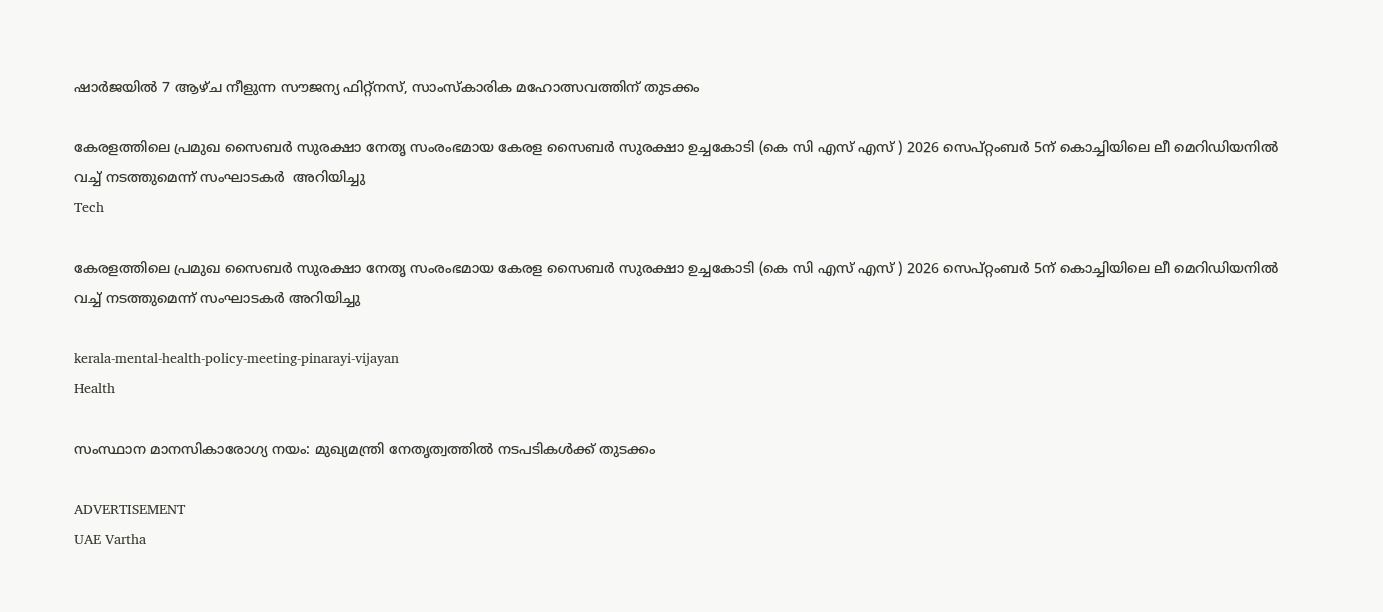ഷാർജയിൽ 7 ആഴ്ച നീളുന്ന സൗജന്യ ഫിറ്റ്‌നസ്, സാംസ്കാരിക മഹോത്സവത്തിന് തുടക്കം

കേരളത്തിലെ പ്രമുഖ സൈബർ സുരക്ഷാ നേതൃ സംരംഭമായ കേരള സൈബർ സുരക്ഷാ ഉച്ചകോടി (കെ സി എസ് എസ് ) 2026 സെപ്റ്റംബർ 5ന് കൊച്ചിയിലെ ലീ മെറിഡിയനിൽ വച്ച് നടത്തുമെന്ന് സംഘാടകർ  അറിയിച്ചു
Tech

കേരളത്തിലെ പ്രമുഖ സൈബർ സുരക്ഷാ നേതൃ സംരംഭമായ കേരള സൈബർ സുരക്ഷാ ഉച്ചകോടി (കെ സി എസ് എസ് ) 2026 സെപ്റ്റംബർ 5ന് കൊച്ചിയിലെ ലീ മെറിഡിയനിൽ വച്ച് നടത്തുമെന്ന് സംഘാടകർ അറിയിച്ചു

kerala-mental-health-policy-meeting-pinarayi-vijayan
Health

സംസ്ഥാന മാനസികാരോഗ്യ നയം: മുഖ്യമന്ത്രി നേതൃത്വത്തിൽ നടപടികൾക്ക് തുടക്കം

ADVERTISEMENT
UAE Vartha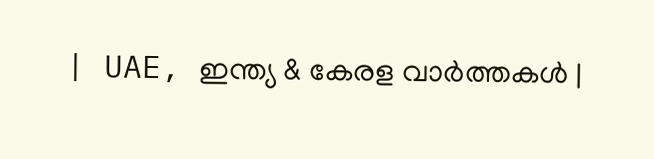| UAE, ഇന്ത്യ & കേരള വാർത്തകൾ |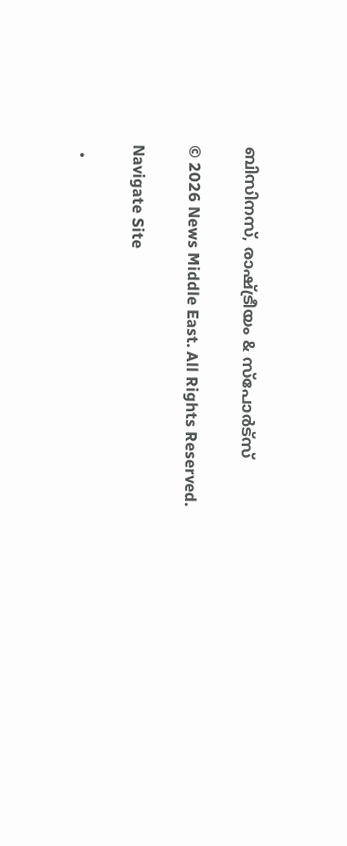ബിസിനസ്, രാഷ്ട്രീയം & സ്പോർട്സ്

© 2026 News Middle East. All Rights Reserved.

Navigate Site

  •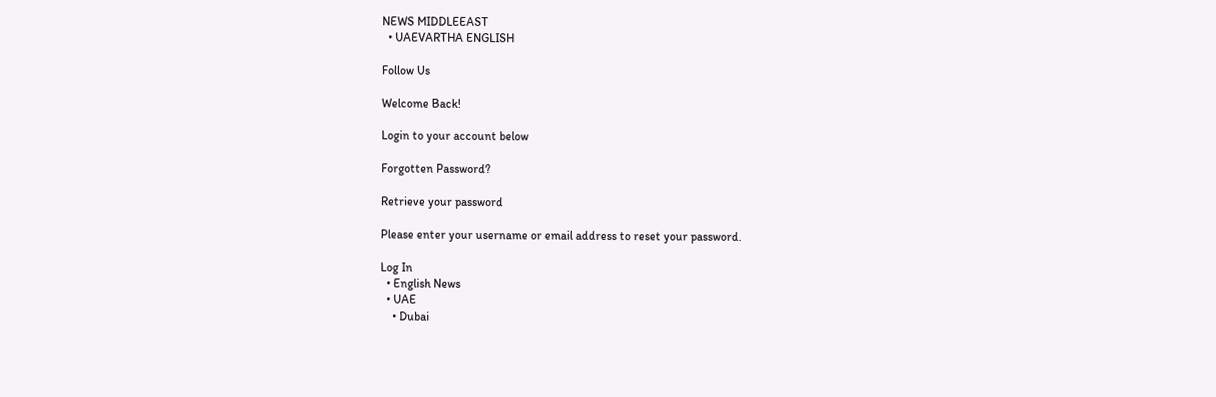NEWS MIDDLEEAST
  • UAEVARTHA ENGLISH

Follow Us

Welcome Back!

Login to your account below

Forgotten Password?

Retrieve your password

Please enter your username or email address to reset your password.

Log In
  • English News
  • UAE
    • Dubai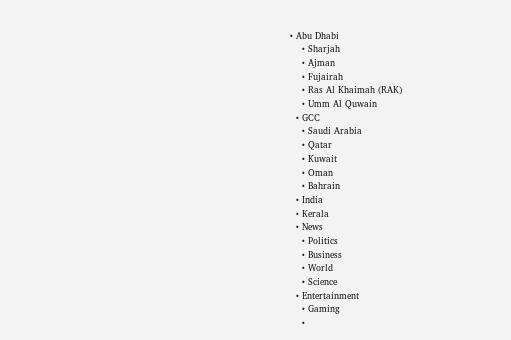• Abu Dhabi
    • Sharjah
    • Ajman
    • Fujairah
    • Ras Al Khaimah (RAK)
    • Umm Al Quwain
  • GCC
    • Saudi Arabia
    • Qatar
    • Kuwait
    • Oman
    • Bahrain
  • India
  • Kerala
  • News
    • Politics
    • Business
    • World
    • Science
  • Entertainment
    • Gaming
    •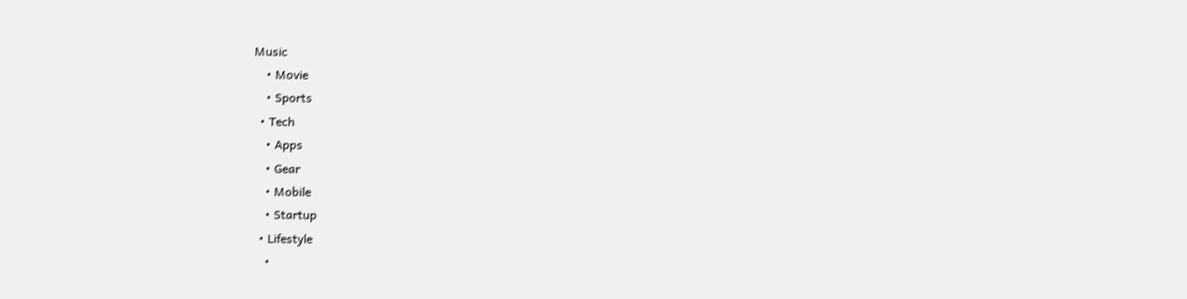Music
    • Movie
    • Sports
  • Tech
    • Apps
    • Gear
    • Mobile
    • Startup
  • Lifestyle
    •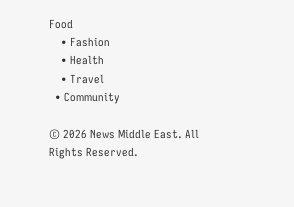Food
    • Fashion
    • Health
    • Travel
  • Community

© 2026 News Middle East. All Rights Reserved.